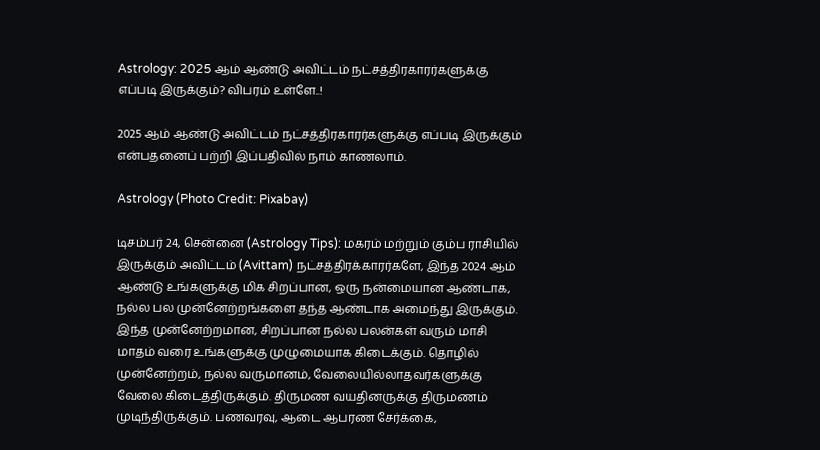Astrology: 2025 ஆம் ஆண்டு அவிட்டம் நட்சத்திரகாரர்களுக்கு எப்படி இருக்கும்? விபரம் உள்ளே..!

2025 ஆம் ஆண்டு அவிட்டம் நட்சத்திரகாரர்களுக்கு எப்படி இருக்கும் என்பதனைப் பற்றி இப்பதிவில் நாம் காணலாம்.

Astrology (Photo Credit: Pixabay)

டிசம்பர் 24, சென்னை (Astrology Tips): மகரம் மற்றும் கும்ப ராசியில் இருக்கும் அவிட்டம் (Avittam) நட்சத்திரக்காரர்களே, இந்த 2024 ஆம் ஆண்டு உங்களுக்கு மிக சிறப்பான, ஒரு நன்மையான ஆண்டாக, நல்ல பல முன்னேற்றங்களை தந்த ஆண்டாக அமைந்து இருக்கும். இந்த முன்னேற்றமான, சிறப்பான நல்ல பலன்கள் வரும் மாசி மாதம் வரை உங்களுக்கு முழுமையாக கிடைக்கும். தொழில் முன்னேற்றம், நல்ல வருமானம், வேலையில்லாதவர்களுக்கு வேலை கிடைத்திருக்கும். திருமண வயதினருக்கு திருமணம் முடிந்திருக்கும். பணவரவு, ஆடை ஆபரண சேர்க்கை,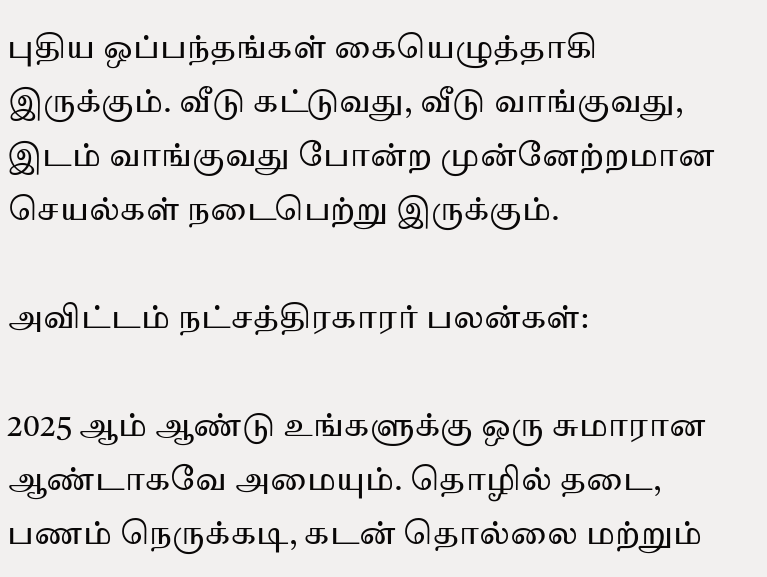புதிய ஒப்பந்தங்கள் கையெழுத்தாகி இருக்கும். வீடு கட்டுவது, வீடு வாங்குவது, இடம் வாங்குவது போன்ற முன்னேற்றமான செயல்கள் நடைபெற்று இருக்கும்.

அவிட்டம் நட்சத்திரகாரர் பலன்கள்:

2025 ஆம் ஆண்டு உங்களுக்கு ஒரு சுமாரான ஆண்டாகவே அமையும். தொழில் தடை, பணம் நெருக்கடி, கடன் தொல்லை மற்றும்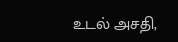உடல் அசதி,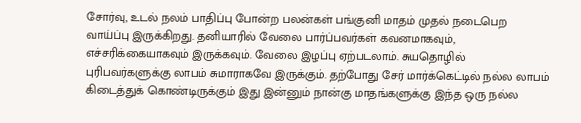சோர்வு, உடல் நலம் பாதிப்பு போன்ற பலன்கள் பங்குனி மாதம் முதல் நடைபெற வாய்ப்பு இருக்கிறது. தனியாரில் வேலை பார்ப்பவர்கள் கவனமாகவும், எச்சரிக்கையாகவும் இருக்கவும். வேலை இழப்பு ஏற்படலாம். சுயதொழில் புரிபவர்களுக்கு லாபம் சுமாராகவே இருக்கும். தற்போது சேர் மார்க்கெட்டில் நல்ல லாபம் கிடைத்துக் கொண்டிருக்கும் இது இன்னும் நான்கு மாதங்களுக்கு இந்த ஒரு நல்ல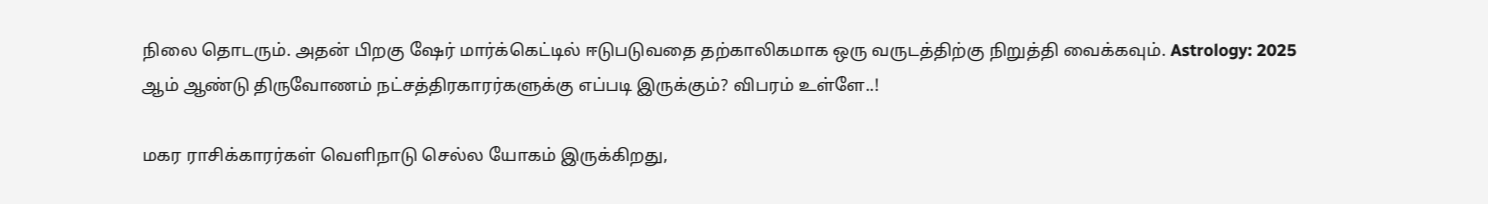நிலை தொடரும். அதன் பிறகு ஷேர் மார்க்கெட்டில் ஈடுபடுவதை தற்காலிகமாக ஒரு வருடத்திற்கு நிறுத்தி வைக்கவும். Astrology: 2025 ஆம் ஆண்டு திருவோணம் நட்சத்திரகாரர்களுக்கு எப்படி இருக்கும்? விபரம் உள்ளே..!

மகர ராசிக்காரர்கள் வெளிநாடு செல்ல யோகம் இருக்கிறது,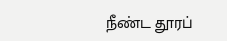நீண்ட தூரப்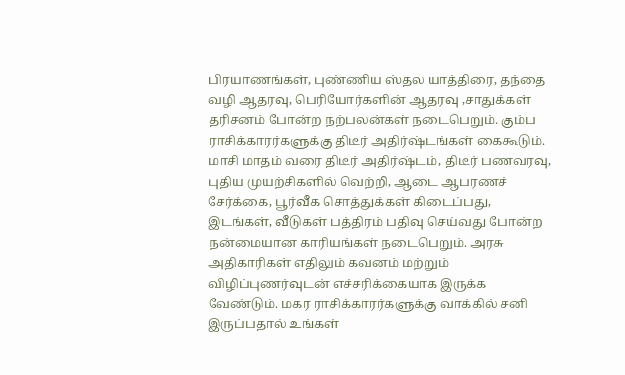பிரயாணங்கள், புண்ணிய ஸ்தல யாத்திரை, தந்தை வழி ஆதரவு, பெரியோர்களின் ஆதரவு ,சாதுக்கள் தரிசனம் போன்ற நற்பலன்கள் நடைபெறும். கும்ப ராசிக்காரர்களுக்கு திடீர் அதிர்ஷ்டங்கள் கைகூடும். மாசி மாதம் வரை திடீர் அதிர்ஷ்டம், திடீர் பணவரவு, புதிய முயற்சிகளில் வெற்றி, ஆடை ஆபரணச் சேர்க்கை, பூர்வீக சொத்துக்கள் கிடைப்பது, இடங்கள், வீடுகள் பத்திரம் பதிவு செய்வது போன்ற நன்மையான காரியங்கள் நடைபெறும். அரசு அதிகாரிகள் எதிலும் கவனம் மற்றும் விழிப்புணர்வுடன் எச்சரிக்கையாக இருக்க வேண்டும். மகர ராசிக்காரர்களுக்கு வாக்கில் சனி இருப்பதால் உங்கள்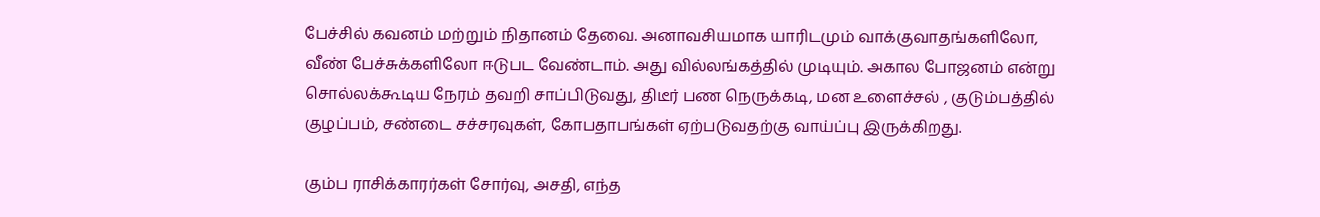பேச்சில் கவனம் மற்றும் நிதானம் தேவை. அனாவசியமாக யாரிடமும் வாக்குவாதங்களிலோ, வீண் பேச்சுக்களிலோ ஈடுபட வேண்டாம். அது வில்லங்கத்தில் முடியும். அகால போஜனம் என்று சொல்லக்கூடிய நேரம் தவறி சாப்பிடுவது, திடீர் பண நெருக்கடி, மன உளைச்சல் , குடும்பத்தில் குழப்பம், சண்டை சச்சரவுகள், கோபதாபங்கள் ஏற்படுவதற்கு வாய்ப்பு இருக்கிறது.

கும்ப ராசிக்காரர்கள் சோர்வு, அசதி, எந்த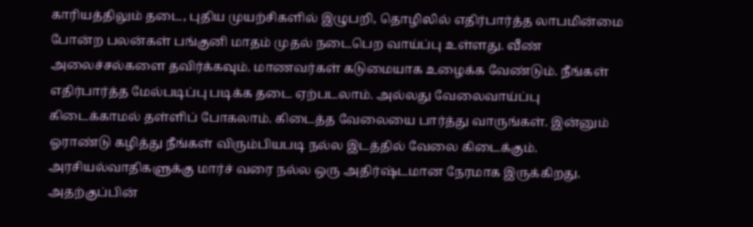காரியத்திலும் தடை, புதிய முயற்சிகளில் இழுபறி, தொழிலில் எதிர்பார்த்த லாபமின்மை போன்ற பலன்கள் பங்குனி மாதம் முதல் நடைபெற வாய்ப்பு உள்ளது. வீண் அலைச்சல்களை தவிர்க்கவும். மாணவர்கள் கடுமையாக உழைக்க வேண்டும். நீங்கள் எதிர்பார்த்த மேல்படிப்பு படிக்க தடை ஏற்படலாம். அல்லது வேலைவாய்ப்பு கிடைக்காமல் தள்ளிப் போகலாம். கிடைத்த வேலையை பார்த்து வாருங்கள். இன்னும் ஓராண்டு கழித்து நீங்கள் விரும்பியபடி நல்ல இடத்தில் வேலை கிடைக்கும். அரசியல்வாதிகளுக்கு மார்ச் வரை நல்ல ஒரு அதிர்ஷ்டமான நேரமாக இருக்கிறது. அதற்குப்பின்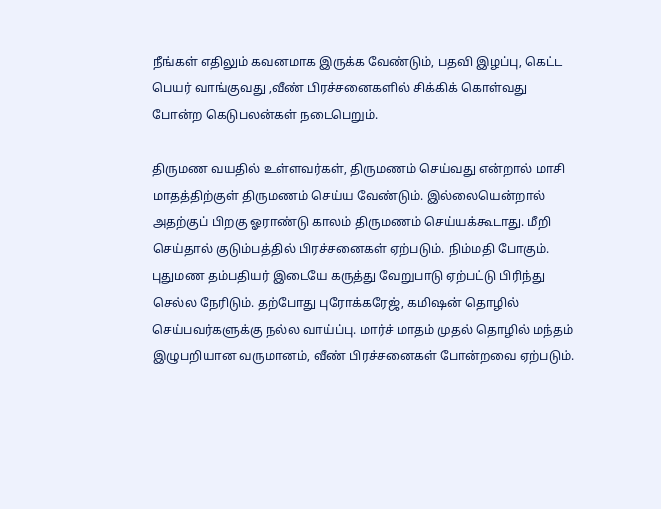நீங்கள் எதிலும் கவனமாக இருக்க வேண்டும், பதவி இழப்பு, கெட்ட பெயர் வாங்குவது ,வீண் பிரச்சனைகளில் சிக்கிக் கொள்வது போன்ற கெடுபலன்கள் நடைபெறும்.

திருமண வயதில் உள்ளவர்கள், திருமணம் செய்வது என்றால் மாசி மாதத்திற்குள் திருமணம் செய்ய வேண்டும். இல்லையென்றால் அதற்குப் பிறகு ஓராண்டு காலம் திருமணம் செய்யக்கூடாது. மீறி செய்தால் குடும்பத்தில் பிரச்சனைகள் ஏற்படும். நிம்மதி போகும். புதுமண தம்பதியர் இடையே கருத்து வேறுபாடு ஏற்பட்டு பிரிந்து செல்ல நேரிடும். தற்போது புரோக்கரேஜ், கமிஷன் தொழில் செய்பவர்களுக்கு நல்ல வாய்ப்பு. மார்ச் மாதம் முதல் தொழில் மந்தம் இழுபறியான வருமானம், வீண் பிரச்சனைகள் போன்றவை ஏற்படும்.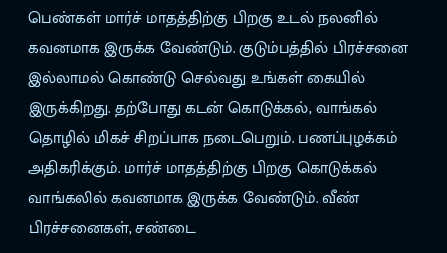பெண்கள் மார்ச் மாதத்திற்கு பிறகு உடல் நலனில் கவனமாக இருக்க வேண்டும். குடும்பத்தில் பிரச்சனை இல்லாமல் கொண்டு செல்வது உங்கள் கையில் இருக்கிறது. தற்போது கடன் கொடுக்கல், வாங்கல் தொழில் மிகச் சிறப்பாக நடைபெறும். பணப்புழக்கம் அதிகரிக்கும். மார்ச் மாதத்திற்கு பிறகு கொடுக்கல் வாங்கலில் கவனமாக இருக்க வேண்டும். வீண் பிரச்சனைகள், சண்டை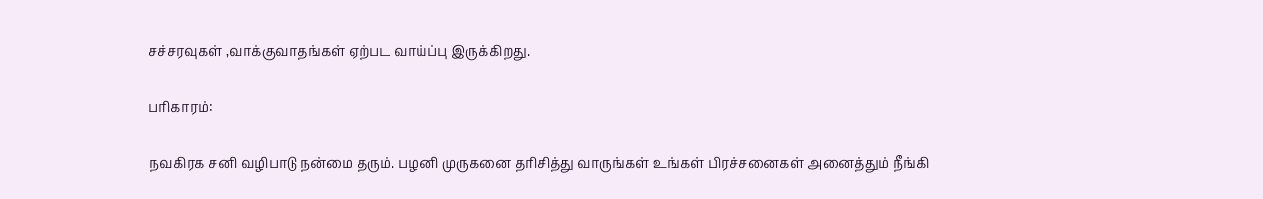சச்சரவுகள் ,வாக்குவாதங்கள் ஏற்பட வாய்ப்பு இருக்கிறது.

பரிகாரம்:

நவகிரக சனி வழிபாடு நன்மை தரும். பழனி முருகனை தரிசித்து வாருங்கள் உங்கள் பிரச்சனைகள் அனைத்தும் நீங்கி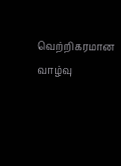வெற்றிகரமான வாழ்வு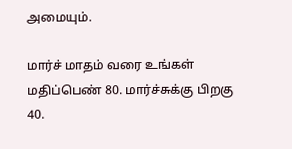அமையும்.

மார்ச் மாதம் வரை உங்கள் மதிப்பெண் 80. மார்ச்சுக்கு பிறகு 40.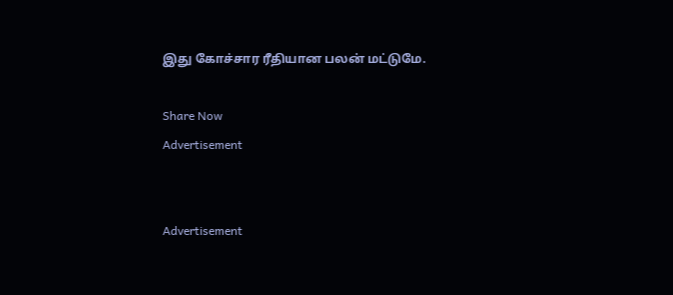இது கோச்சார ரீதியான பலன் மட்டுமே.

Share Now
Advertisement


Advertisement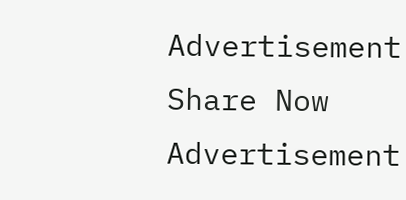Advertisement
Share Now
Advertisement